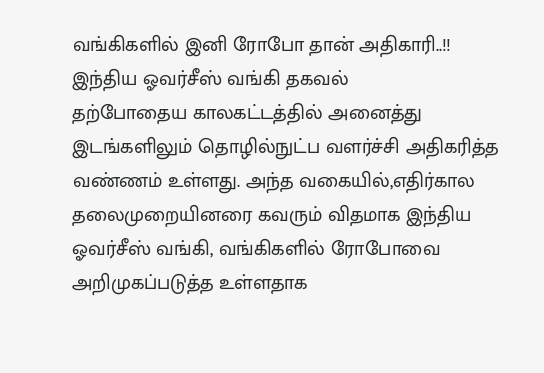வங்கிகளில் இனி ரோபோ தான் அதிகாரி..!! இந்திய ஓவர்சீஸ் வங்கி தகவல்
தற்போதைய காலகட்டத்தில் அனைத்து இடங்களிலும் தொழில்நுட்ப வளர்ச்சி அதிகரித்த வண்ணம் உள்ளது. அந்த வகையில்,எதிர்கால தலைமுறையினரை கவரும் விதமாக இந்திய ஓவர்சீஸ் வங்கி, வங்கிகளில் ரோபோவை அறிமுகப்படுத்த உள்ளதாக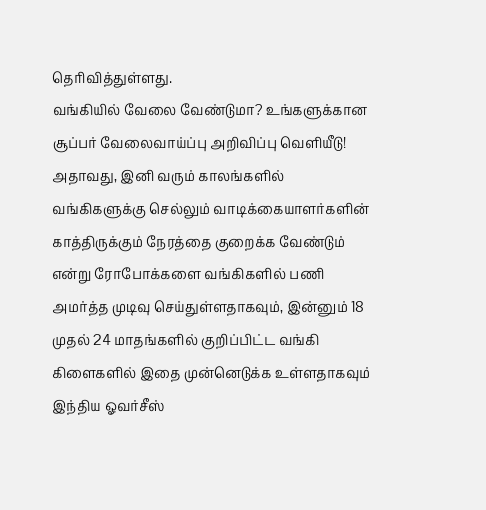தெரிவித்துள்ளது.
வங்கியில் வேலை வேண்டுமா? உங்களுக்கான சூப்பர் வேலைவாய்ப்பு அறிவிப்பு வெளியீடு!
அதாவது, இனி வரும் காலங்களில் வங்கிகளுக்கு செல்லும் வாடிக்கையாளர்களின் காத்திருக்கும் நேரத்தை குறைக்க வேண்டும் என்று ரோபோக்களை வங்கிகளில் பணி அமர்த்த முடிவு செய்துள்ளதாகவும், இன்னும் 18 முதல் 24 மாதங்களில் குறிப்பிட்ட வங்கி கிளைகளில் இதை முன்னெடுக்க உள்ளதாகவும் இந்திய ஓவர்சீஸ்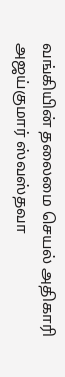வங்கியின் தலைமை செயல் அதிகாரி அஜய்குமார் ஸ்வஸ்தவா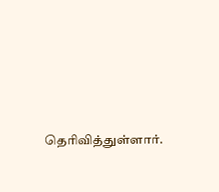தெரிவித்துள்ளார்.